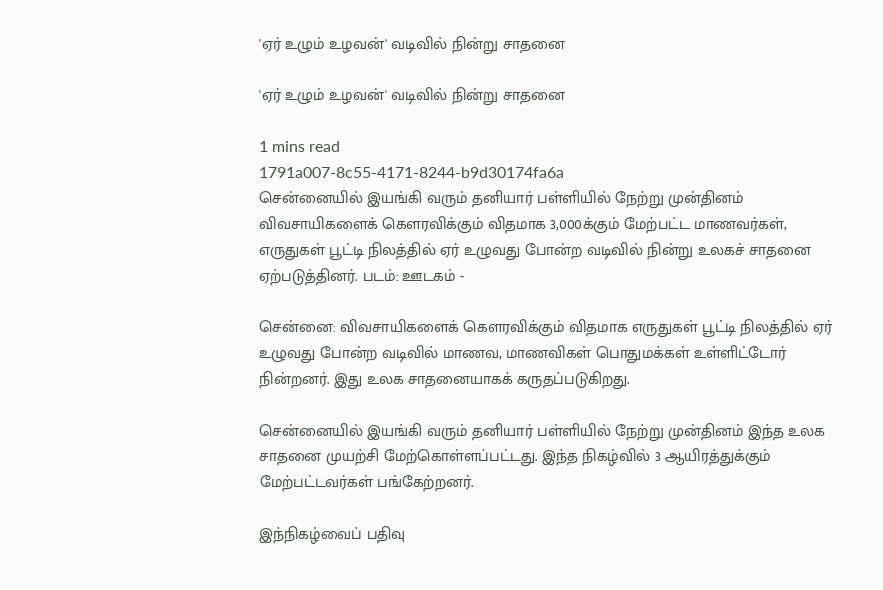'ஏர் உழும் உழவன்' வடிவில் நின்று சாதனை

'ஏர் உழும் உழவன்' வடிவில் நின்று சாதனை

1 mins read
1791a007-8c55-4171-8244-b9d30174fa6a
சென்னையில் இயங்கி வரும் தனியார் பள்ளியில் நேற்று முன்தினம் விவசாயிகளைக் கௌரவிக்கும் விதமாக 3,000க்கும் மேற்பட்ட மாணவர்கள், எருதுகள் பூட்டி நிலத்தில் ஏர் உழுவது போன்ற வடிவில் நின்று உலகச் சாதனை ஏற்படுத்தினர். படம்: ஊடகம் -

சென்னை: விவசாயிகளைக் கௌரவிக்கும் விதமாக எருதுகள் பூட்டி நிலத்தில் ஏர் உழுவது போன்ற வடிவில் மாணவ, மாணவிகள் பொதுமக்கள் உள்ளிட்டோர் நின்றனர். இது உலக சாதனையாகக் கருதப்படுகிறது.

சென்னையில் இயங்கி வரும் தனியார் பள்ளியில் நேற்று முன்தினம் இந்த உலக சாதனை முயற்சி மேற்கொள்ளப்பட்டது. இந்த நிகழ்வில் 3 ஆயிரத்துக்கும் மேற்பட்டவர்கள் பங்கேற்றனர்.

இந்நிகழ்வைப் பதிவு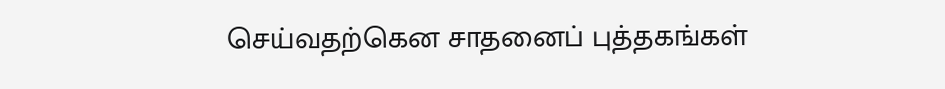செய்வதற்கென சாதனைப் புத்தகங்கள்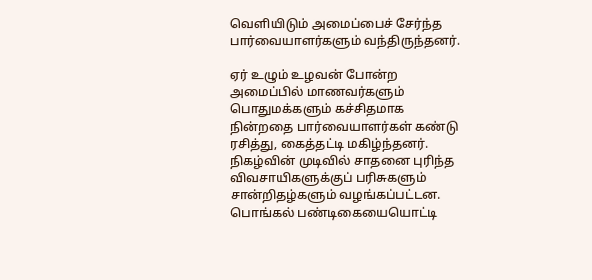வெளியிடும் அமைப்பைச் சேர்ந்த பார்வையாளர்களும் வந்திருந்தனர்.

ஏர் உழும் உழவன் போன்ற அமைப்பில் மாணவர்களும் பொதுமக்களும் கச்சிதமாக நின்றதை பார்வையாளர்கள் கண்டு ரசித்து, கைத்தட்டி மகிழ்ந்தனர். நிகழ்வின் முடிவில் சாதனை புரிந்த விவசாயிகளுக்குப் பரிசுகளும் சான்றிதழ்களும் வழங்கப்பட்டன. பொங்கல் பண்டிகையையொட்டி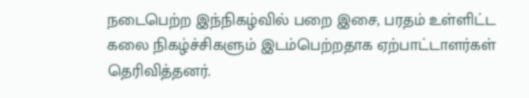நடைபெற்ற இந்நிகழ்வில் பறை இசை, பரதம் உள்ளிட்ட கலை நிகழ்ச்சிகளும் இடம்பெற்றதாக ஏற்பாட்டாளர்கள் தெரிவித்தனர்.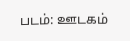படம்: ஊடகம்